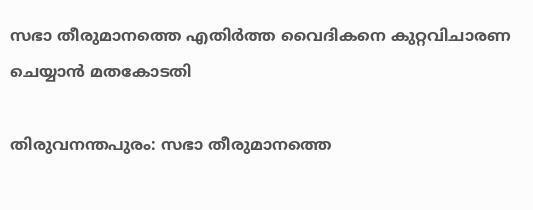സഭാ തീരുമാനത്തെ എതിർത്ത വൈദികനെ കുറ്റവിചാരണ ചെയ്യാൻ മതകോടതി

തിരുവനന്തപുരം: സഭാ തീരുമാനത്തെ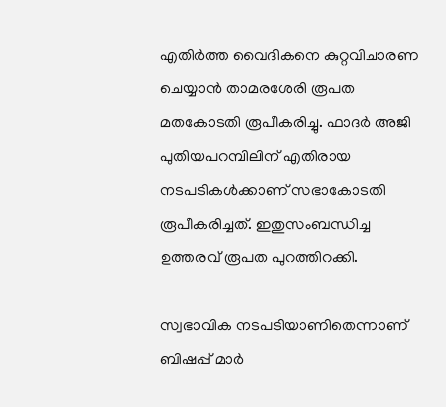എതിർത്ത വൈദികനെ കുറ്റവിചാരണ ചെയ്യാൻ താമരശേരി രൂപത മതകോടതി രൂപീകരിച്ചു. ഫാദർ അജി പുതിയപറമ്പിലിന് എതിരായ നടപടികൾക്കാണ് സഭാകോടതി രൂപീകരിച്ചത്. ഇതുസംബന്ധിച്ച ഉത്തരവ് രൂപത പുറത്തിറക്കി.

സ്വഭാവിക നടപടിയാണിതെന്നാണ് ബിഷപ്പ് മാർ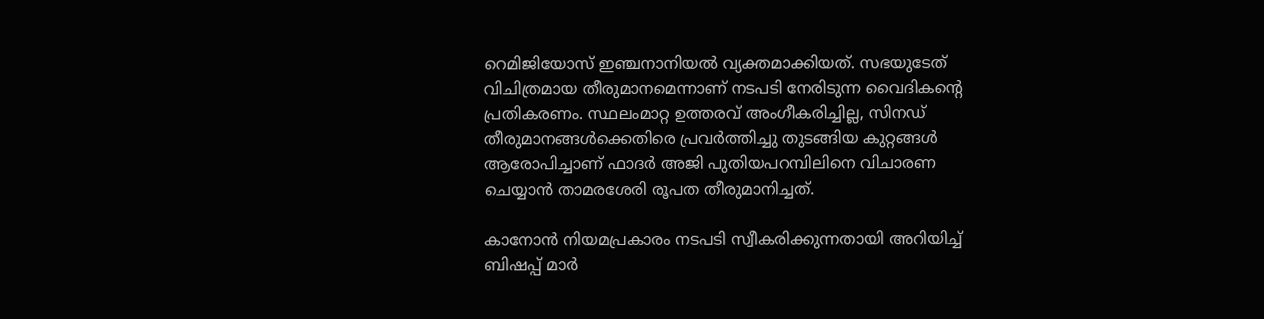റെമിജിയോസ് ഇഞ്ചനാനിയൽ വ്യക്തമാക്കിയത്. സഭയുടേത് വിചിത്രമായ തീരുമാനമെന്നാണ് നടപടി നേരിടുന്ന വൈദികന്റെ പ്രതികരണം. സ്ഥലംമാറ്റ ഉത്തരവ് അംഗീകരിച്ചില്ല, സിനഡ് തീരുമാനങ്ങൾക്കെതിരെ പ്രവർത്തിച്ചു തുടങ്ങിയ കുറ്റങ്ങൾ ആരോപിച്ചാണ് ഫാദർ അജി പുതിയപറമ്പിലിനെ വിചാരണ ചെയ്യാൻ താമരശേരി രൂപത തീരുമാനിച്ചത്.

കാനോൻ നിയമപ്രകാരം നടപടി സ്വീകരിക്കുന്നതായി അറിയിച്ച് ബിഷപ്പ് മാർ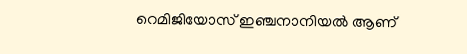റെമിജിയോസ് ഇഞ്ചനാനിയൽ ആണ്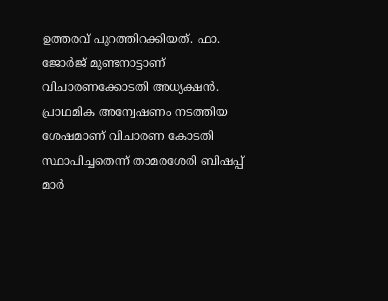ഉത്തരവ് പുറത്തിറക്കിയത്. ഫാ. ജോർജ് മുണ്ടനാട്ടാണ് വിചാരണക്കോടതി അധ്യക്ഷൻ. പ്രാഥമിക അന്വേഷണം നടത്തിയ ശേഷമാണ് വിചാരണ കോടതി സ്ഥാപിച്ചതെന്ന് താമരശേരി ബിഷപ്പ് മാർ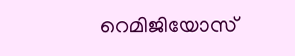റെമിജിയോസ്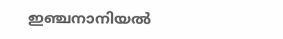ഇഞ്ചനാനിയൽ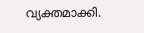വ്യക്തമാക്കി.